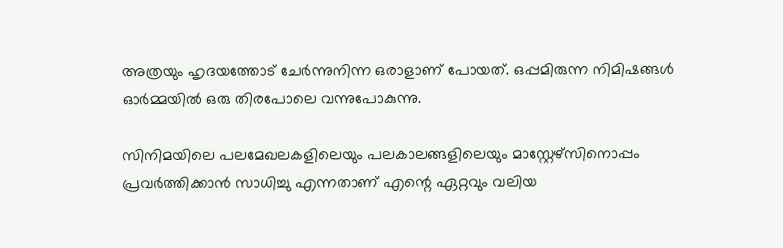അത്രയും ഹൃദയത്തോട് ചേർന്നുനിന്ന ഒരാളാണ് പോയത്. ഒപ്പമിരുന്ന നിമിഷങ്ങൾ ഓർമ്മയിൽ ഒരു തിരപോലെ വന്നുപോകുന്നു.

സിനിമയിലെ പലമേഖലകളിലെയും പലകാലങ്ങളിലെയും മാസ്റ്റേഴ്സിനൊപ്പം പ്രവർത്തിക്കാൻ സാധിച്ചു എന്നതാണ് എന്റെ ഏറ്റവും വലിയ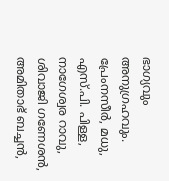ഭാഗ്യവും അനുഗ്രഹവും. പ്രേംനസീർ, മധു, എസ്.പി. പിള്ള, നാഗേശ്വര റാവു, ശിവാജി ഗണേശൻ, അമിതാഭ് ബച്ചൻ,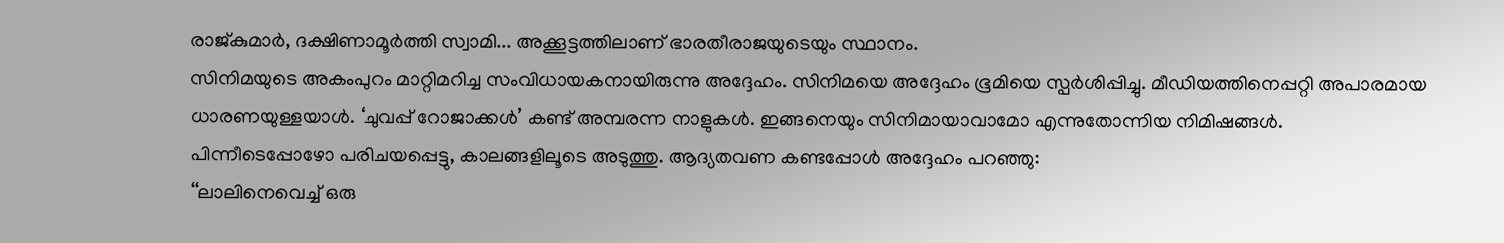രാജ്കുമാർ, ദക്ഷിണാമൂർത്തി സ്വാമി... അക്കൂട്ടത്തിലാണ് ഭാരതീരാജയുടെയും സ്ഥാനം.
സിനിമയുടെ അകംപുറം മാറ്റിമറിച്ച സംവിധായകനായിരുന്നു അദ്ദേഹം. സിനിമയെ അദ്ദേഹം ഭൂമിയെ സ്പർശിപ്പിച്ചു. മീഡിയത്തിനെപ്പറ്റി അപാരമായ ധാരണയുള്ളയാൾ. ‘ചുവപ്പ് റോജാക്കൾ’ കണ്ട് അമ്പരന്ന നാളുകൾ. ഇങ്ങനെയും സിനിമായാവാമോ എന്നുതോന്നിയ നിമിഷങ്ങൾ.
പിന്നീടെപ്പോഴോ പരിചയപ്പെട്ടു, കാലങ്ങളിലൂടെ അടുത്തു. ആദ്യതവണ കണ്ടപ്പോൾ അദ്ദേഹം പറഞ്ഞു:
‘‘ലാലിനെവെച്ച് ഒരു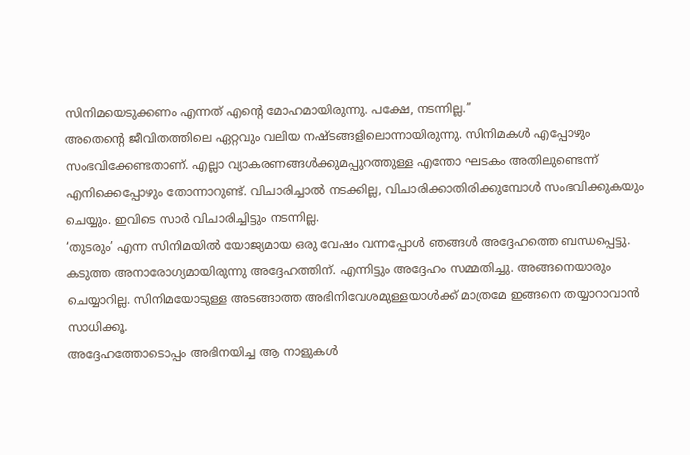സിനിമയെടുക്കണം എന്നത് എന്റെ മോഹമായിരുന്നു. പക്ഷേ, നടന്നില്ല.’’
അതെന്റെ ജീവിതത്തിലെ ഏറ്റവും വലിയ നഷ്ടങ്ങളിലൊന്നായിരുന്നു. സിനിമകൾ എപ്പോഴും സംഭവിക്കേണ്ടതാണ്. എല്ലാ വ്യാകരണങ്ങൾക്കുമപ്പുറത്തുള്ള എന്തോ ഘടകം അതിലുണ്ടെന്ന് എനിക്കെപ്പോഴും തോന്നാറുണ്ട്. വിചാരിച്ചാൽ നടക്കില്ല, വിചാരിക്കാതിരിക്കുമ്പോൾ സംഭവിക്കുകയും ചെയ്യും. ഇവിടെ സാർ വിചാരിച്ചിട്ടും നടന്നില്ല.
‘തുടരും’ എന്ന സിനിമയിൽ യോജ്യമായ ഒരു വേഷം വന്നപ്പോൾ ഞങ്ങൾ അദ്ദേഹത്തെ ബന്ധപ്പെട്ടു. കടുത്ത അനാരോഗ്യമായിരുന്നു അദ്ദേഹത്തിന്. എന്നിട്ടും അദ്ദേഹം സമ്മതിച്ചു. അങ്ങനെയാരും ചെയ്യാറില്ല. സിനിമയോടുള്ള അടങ്ങാത്ത അഭിനിവേശമുള്ളയാൾക്ക് മാത്രമേ ഇങ്ങനെ തയ്യാറാവാൻ സാധിക്കൂ.
അദ്ദേഹത്തോടൊപ്പം അഭിനയിച്ച ആ നാളുകൾ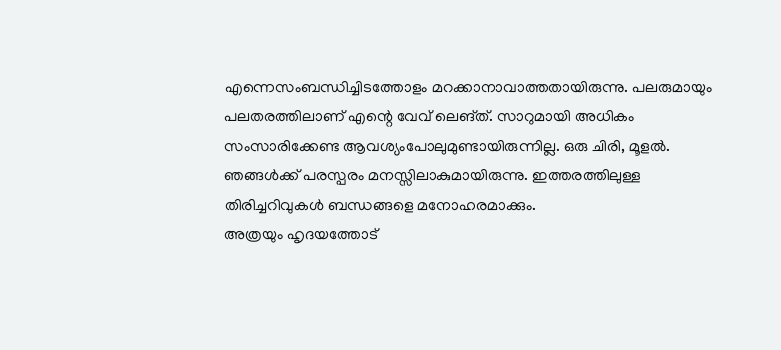എന്നെസംബന്ധിച്ചിടത്തോളം മറക്കാനാവാത്തതായിരുന്നു. പലരുമായും പലതരത്തിലാണ് എന്റെ വേവ് ലെങ്ത്. സാറുമായി അധികം സംസാരിക്കേണ്ട ആവശ്യംപോലുമുണ്ടായിരുന്നില്ല. ഒരു ചിരി, മൂളൽ. ഞങ്ങൾക്ക് പരസ്പരം മനസ്സിലാകുമായിരുന്നു. ഇത്തരത്തിലുള്ള തിരിച്ചറിവുകൾ ബന്ധങ്ങളെ മനോഹരമാക്കും.
അത്രയും ഹൃദയത്തോട്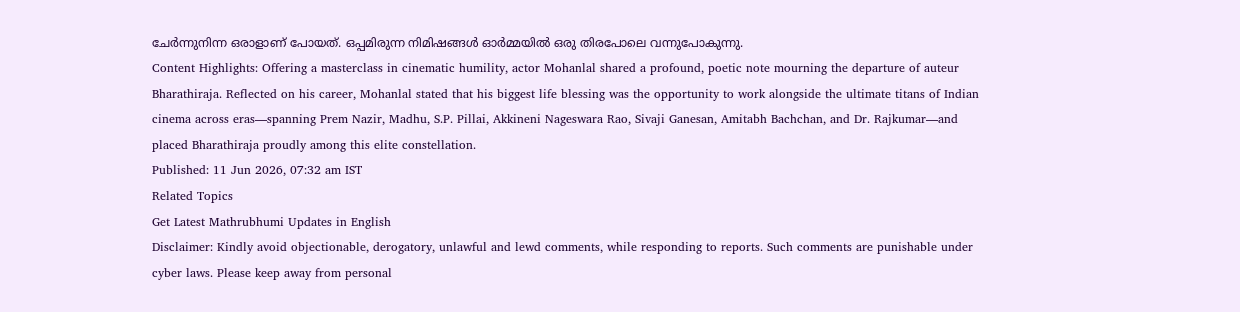ചേർന്നുനിന്ന ഒരാളാണ് പോയത്. ഒപ്പമിരുന്ന നിമിഷങ്ങൾ ഓർമ്മയിൽ ഒരു തിരപോലെ വന്നുപോകുന്നു.
Content Highlights: Offering a masterclass in cinematic humility, actor Mohanlal shared a profound, poetic note mourning the departure of auteur Bharathiraja. Reflected on his career, Mohanlal stated that his biggest life blessing was the opportunity to work alongside the ultimate titans of Indian cinema across eras—spanning Prem Nazir, Madhu, S.P. Pillai, Akkineni Nageswara Rao, Sivaji Ganesan, Amitabh Bachchan, and Dr. Rajkumar—and placed Bharathiraja proudly among this elite constellation.
Published: 11 Jun 2026, 07:32 am IST
Related Topics
Get Latest Mathrubhumi Updates in English
Disclaimer: Kindly avoid objectionable, derogatory, unlawful and lewd comments, while responding to reports. Such comments are punishable under cyber laws. Please keep away from personal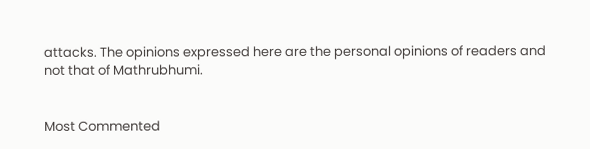attacks. The opinions expressed here are the personal opinions of readers and not that of Mathrubhumi.


Most Commented